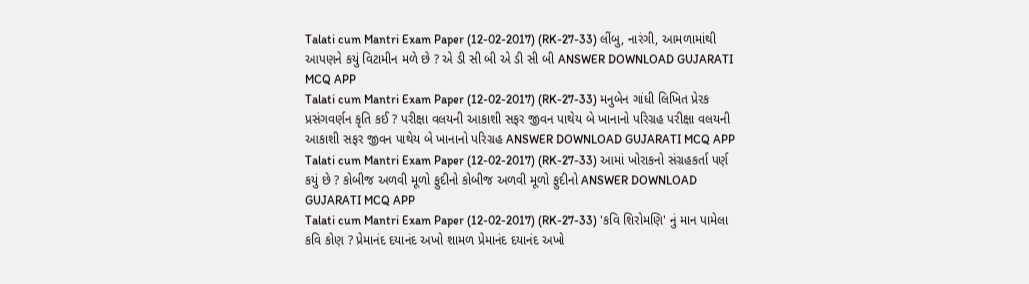Talati cum Mantri Exam Paper (12-02-2017) (RK-27-33) લીંબુ, નારંગી, આમળામાંથી આપણને કયું વિટામીન મળે છે ? એ ડી સી બી એ ડી સી બી ANSWER DOWNLOAD GUJARATI MCQ APP
Talati cum Mantri Exam Paper (12-02-2017) (RK-27-33) મનુબેન ગાંધી લિખિત પ્રેરક પ્રસંગવર્ણન કૃતિ કઈ ? પરીક્ષા વલયની આકાશી સફર જીવન પાથેય બે ખાનાનો પરિગ્રહ પરીક્ષા વલયની આકાશી સફર જીવન પાથેય બે ખાનાનો પરિગ્રહ ANSWER DOWNLOAD GUJARATI MCQ APP
Talati cum Mantri Exam Paper (12-02-2017) (RK-27-33) આમાં ખોરાકનો સંગ્રહકર્તા પર્ણ કયું છે ? કોબીજ અળવી મૂળો ફુદીનો કોબીજ અળવી મૂળો ફુદીનો ANSWER DOWNLOAD GUJARATI MCQ APP
Talati cum Mantri Exam Paper (12-02-2017) (RK-27-33) 'કવિ શિરોમણિ' નું માન પામેલા કવિ કોણ ? પ્રેમાનંદ દયાનંદ અખો શામળ પ્રેમાનંદ દયાનંદ અખો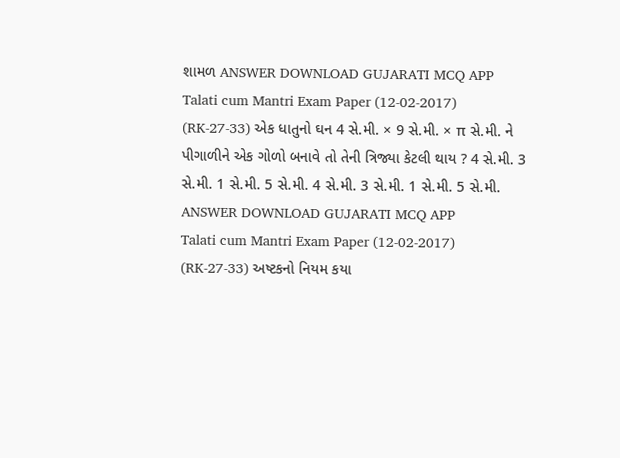શામળ ANSWER DOWNLOAD GUJARATI MCQ APP
Talati cum Mantri Exam Paper (12-02-2017) (RK-27-33) એક ધાતુનો ઘન 4 સે.મી. × 9 સે.મી. × π સે.મી. ને પીગાળીને એક ગોળો બનાવે તો તેની ત્રિજ્યા કેટલી થાય ? 4 સે.મી. 3 સે.મી. 1 સે.મી. 5 સે.મી. 4 સે.મી. 3 સે.મી. 1 સે.મી. 5 સે.મી. ANSWER DOWNLOAD GUJARATI MCQ APP
Talati cum Mantri Exam Paper (12-02-2017) (RK-27-33) અષ્ટકનો નિયમ કયા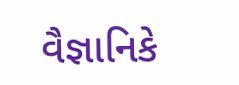વૈજ્ઞાનિકે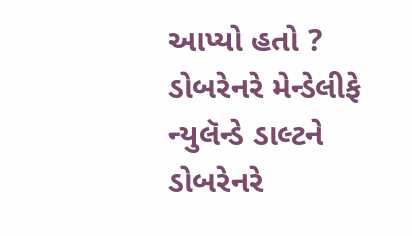આપ્યો હતો ? ડોબરેનરે મેન્ડેલીફે ન્યુલૅન્ડે ડાલ્ટને ડોબરેનરે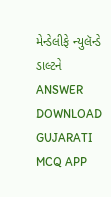મેન્ડેલીફે ન્યુલૅન્ડે ડાલ્ટને ANSWER DOWNLOAD GUJARATI MCQ APP